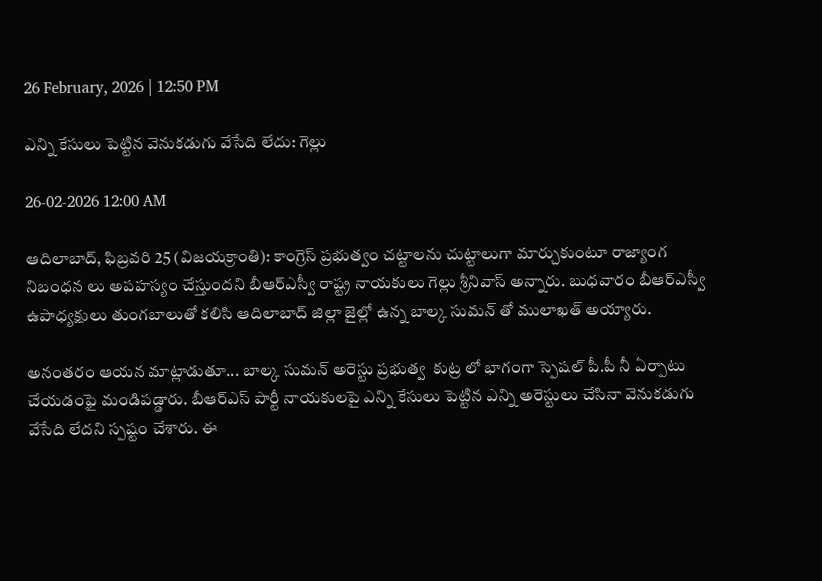26 February, 2026 | 12:50 PM

ఎన్ని కేసులు పెట్టిన వెనుకడుగు వేసేది లేదు: గెల్లు

26-02-2026 12:00 AM

ఆదిలాబాద్, ఫిబ్రవరి 25 (విజయక్రాంతి): కాంగ్రెస్ ప్రభుత్వం చట్టాలను చుట్టాలుగా మార్చుకుంటూ రాజ్యాంగ నిబంధన లు అపహస్యం చేస్తుందని బీఆర్‌ఎస్వీ రాష్ట్ర నాయకులు గెల్లు శ్రీనివాస్ అన్నారు. బుధవారం బీఆర్‌ఎస్వీ ఉపాధ్యక్షులు తుంగబాలుతో కలిసి ఆదిలాబాద్ జిల్లా జైల్లో ఉన్న బాల్క సుమన్ తో ములాఖత్ అయ్యారు.

అనంతరం ఆయన మాట్లాడుతూ... బాల్క సుమన్ అరెస్టు ప్రభుత్వ  కుట్ర లో భాగంగా స్పెషల్ పీ.పీ నీ ఏర్పాటు చేయడంఫై మండిపడ్డారు. బీఆర్‌ఎస్ పార్టీ నాయకులపై ఎన్ని కేసులు పెట్టిన ఎన్ని అరెస్టులు చేసినా వెనుకడుగు వేసేది లేదని స్పష్టం చేశారు. ఈ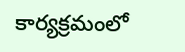కార్యక్రమంలో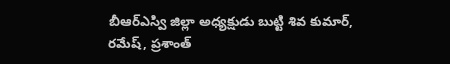బీఆర్‌ఎస్వి జిల్లా అధ్యక్షుడు బుట్టి శివ కుమార్, రమేష్, ప్రశాంత్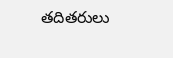తదితరులు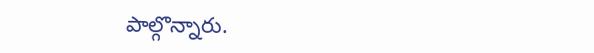పాల్గొన్నారు.